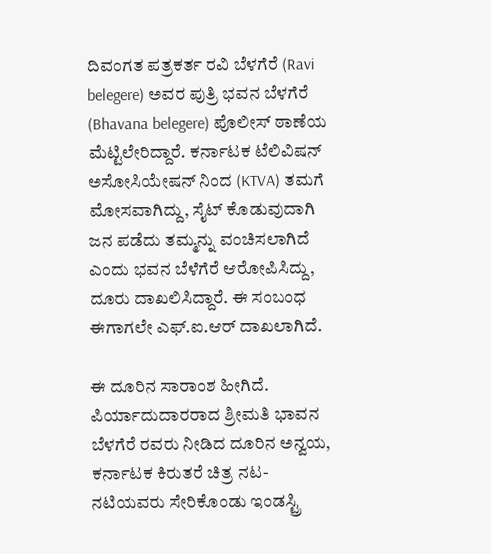ದಿವಂಗತ ಪತ್ರಕರ್ತ ರವಿ ಬೆಳಗೆರೆ (Ravi belegere) ಅವರ ಪುತ್ರಿ ಭವನ ಬೆಳಗೆರೆ (Bhavana belegere) ಪೊಲೀಸ್ ಠಾಣೆಯ ಮೆಟ್ಟಿಲೇರಿದ್ದಾರೆ. ಕರ್ನಾಟಕ ಟೆಲಿವಿಷನ್ ಅಸೋಸಿಯೇಷನ್ ನಿಂದ (KTVA) ತಮಗೆ ಮೋಸವಾಗಿದ್ದು, ಸೈಟ್ ಕೊಡುವುದಾಗಿ ಜನ ಪಡೆದು ತಮ್ಮನ್ನು ವಂಚಿಸಲಾಗಿದೆ ಎಂದು ಭವನ ಬೆಳೆಗೆರೆ ಆರೋಪಿಸಿದ್ದು, ದೂರು ದಾಖಲಿಸಿದ್ದಾರೆ. ಈ ಸಂಬಂಧ ಈಗಾಗಲೇ ಎಫ್.ಐ.ಆರ್ ದಾಖಲಾಗಿದೆ.

ಈ ದೂರಿನ ಸಾರಾಂಶ ಹೀಗಿದೆ. ಪಿರ್ಯಾದುದಾರರಾದ ಶ್ರೀಮತಿ ಭಾವನ ಬೆಳಗೆರೆ ರವರು ನೀಡಿದ ದೂರಿನ ಅನ್ವಯ, ಕರ್ನಾಟಕ ಕಿರುತರೆ ಚಿತ್ರ ನಟ-ನಟಿಯವರು ಸೇರಿಕೊಂಡು ಇಂಡಸ್ಟ್ರಿ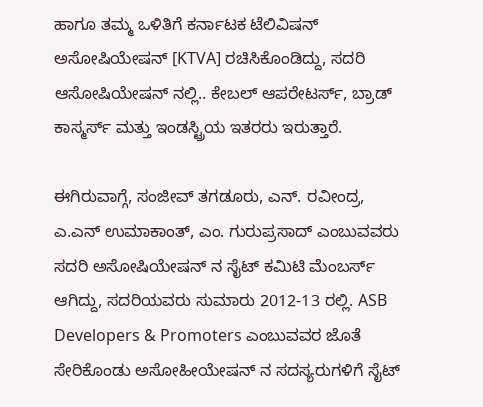ಹಾಗೂ ತಮ್ಮ ಒಳಿತಿಗೆ ಕರ್ನಾಟಕ ಟೆಲಿವಿಷನ್ ಅಸೋಷಿಯೇಷನ್ [KTVA] ರಚಿಸಿಕೊಂಡಿದ್ದು, ಸದರಿ ಆಸೋಷಿಯೇಷನ್ ನಲ್ಲಿ.. ಕೇಬಲ್ ಆಪರೇಟರ್ಸ್, ಬ್ರಾಡ್ ಕಾಸ್ಮರ್ಸ್ ಮತ್ತು ಇಂಡಸ್ಟ್ರಿಯ ಇತರರು ಇರುತ್ತಾರೆ.

ಈಗಿರುವಾಗ್ಗೆ, ಸಂಜೀವ್ ತಗಡೂರು, ಎನ್. ರವೀಂದ್ರ, ಎ.ಎನ್ ಉಮಾಕಾಂತ್, ಎಂ. ಗುರುಪ್ರಸಾದ್ ಎಂಬುವವರು ಸದರಿ ಅಸೋಷಿಯೇಷನ್ ನ ಸೈಟ್ ಕಮಿಟಿ ಮೆಂಬರ್ಸ್ ಆಗಿದ್ದು, ಸದರಿಯವರು ಸುಮಾರು 2012-13 ರಲ್ಲಿ. ASB Developers & Promoters ಎಂಬುವವರ ಜೊತೆ ಸೇರಿಕೊಂಡು ಅಸೋಹೀಯೇಷನ್ ನ ಸದಸ್ಯರುಗಳಿಗೆ ಸೈಟ್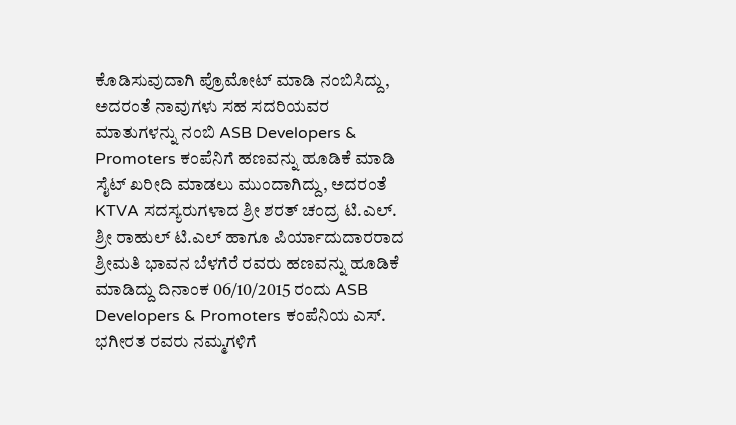ಕೊಡಿಸುವುದಾಗಿ ಪ್ರೊಮೋಟ್ ಮಾಡಿ ನಂಬಿಸಿದ್ದು, ಅದರಂತೆ ನಾವುಗಳು ಸಹ ಸದರಿಯವರ ಮಾತುಗಳನ್ನು ನಂಬಿ ASB Developers & Promoters ಕಂಪೆನಿಗೆ ಹಣವನ್ನು ಹೂಡಿಕೆ ಮಾಡಿ ಸೈಟ್ ಖರೀದಿ ಮಾಡಲು ಮುಂದಾಗಿದ್ದು, ಅದರಂತೆ KTVA ಸದಸ್ಯರುಗಳಾದ ಶ್ರೀ ಶರತ್ ಚಂದ್ರ ಟಿ.ಎಲ್. ಶ್ರೀ ರಾಹುಲ್ ಟಿ.ಎಲ್ ಹಾಗೂ ಪಿರ್ಯಾದುದಾರರಾದ ಶ್ರೀಮತಿ ಭಾವನ ಬೆಳಗೆರೆ ರವರು ಹಣವನ್ನು ಹೂಡಿಕೆ ಮಾಡಿದ್ದು ದಿನಾಂಕ 06/10/2015 ರಂದು ASB Developers & Promoters ಕಂಪೆನಿಯ ಎಸ್. ಭಗೀರತ ರವರು ನಮ್ಮಗಳಿಗೆ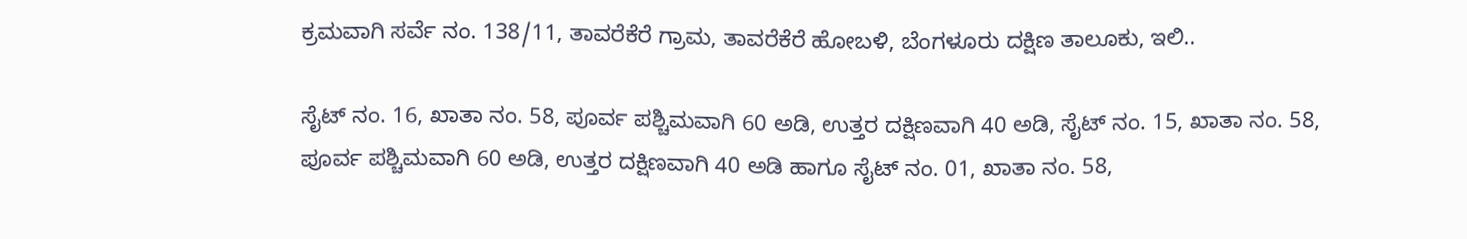ಕ್ರಮವಾಗಿ ಸರ್ವೆ ನಂ. 138/11, ತಾವರೆಕೆರೆ ಗ್ರಾಮ, ತಾವರೆಕೆರೆ ಹೋಬಳಿ, ಬೆಂಗಳೂರು ದಕ್ಷಿಣ ತಾಲೂಕು, ಇಲಿ..

ಸೈಟ್ ನಂ. 16, ಖಾತಾ ನಂ. 58, ಪೂರ್ವ ಪಶ್ಚಿಮವಾಗಿ 60 ಅಡಿ, ಉತ್ತರ ದಕ್ಷಿಣವಾಗಿ 40 ಅಡಿ, ಸೈಟ್ ನಂ. 15, ಖಾತಾ ನಂ. 58, ಪೂರ್ವ ಪಶ್ಚಿಮವಾಗಿ 60 ಅಡಿ, ಉತ್ತರ ದಕ್ಷಿಣವಾಗಿ 40 ಅಡಿ ಹಾಗೂ ಸೈಟ್ ನಂ. 01, ಖಾತಾ ನಂ. 58,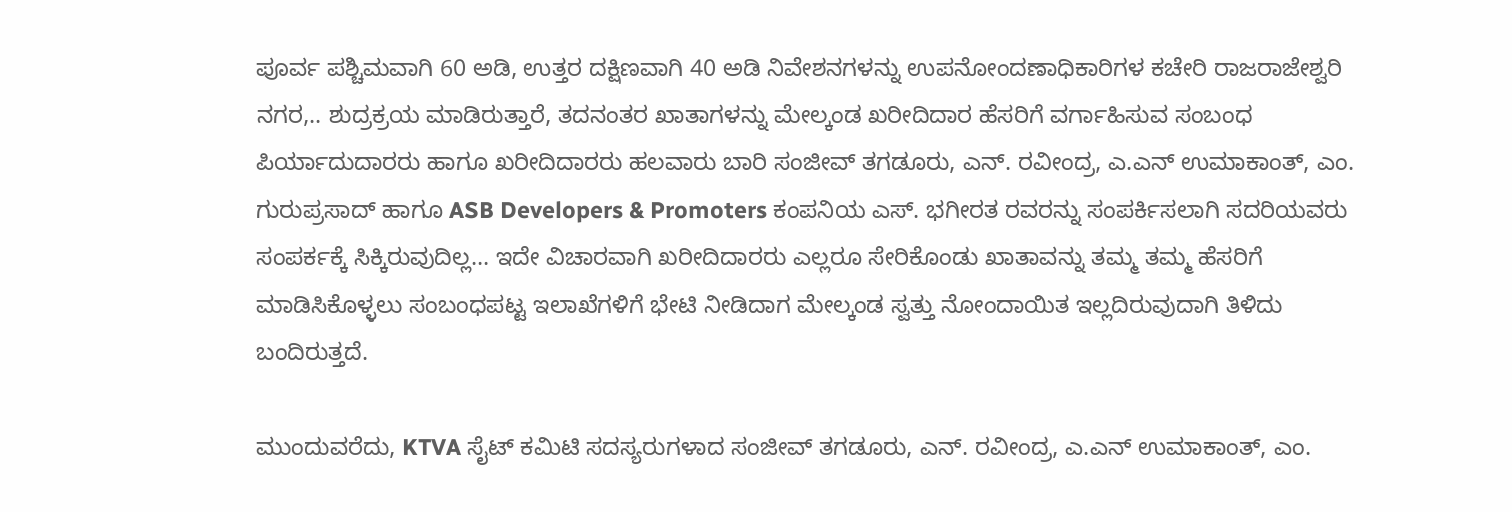ಪೂರ್ವ ಪಶ್ಚಿಮವಾಗಿ 60 ಅಡಿ, ಉತ್ತರ ದಕ್ಷಿಣವಾಗಿ 40 ಅಡಿ ನಿವೇಶನಗಳನ್ನು ಉಪನೋಂದಣಾಧಿಕಾರಿಗಳ ಕಚೇರಿ ರಾಜರಾಜೇಶ್ವರಿ ನಗರ,.. ಶುದ್ರಕ್ರಯ ಮಾಡಿರುತ್ತಾರೆ, ತದನಂತರ ಖಾತಾಗಳನ್ನು ಮೇಲ್ಕಂಡ ಖರೀದಿದಾರ ಹೆಸರಿಗೆ ವರ್ಗಾಹಿಸುವ ಸಂಬಂಧ ಪಿರ್ಯಾದುದಾರರು ಹಾಗೂ ಖರೀದಿದಾರರು ಹಲವಾರು ಬಾರಿ ಸಂಜೀವ್ ತಗಡೂರು, ಎನ್. ರವೀಂದ್ರ, ಎ.ಎನ್ ಉಮಾಕಾಂತ್, ಎಂ. ಗುರುಪ್ರಸಾದ್ ಹಾಗೂ ASB Developers & Promoters ಕಂಪನಿಯ ಎಸ್. ಭಗೀರತ ರವರನ್ನು ಸಂಪರ್ಕಿಸಲಾಗಿ ಸದರಿಯವರು ಸಂಪರ್ಕಕ್ಕೆ ಸಿಕ್ಕಿರುವುದಿಲ್ಲ… ಇದೇ ವಿಚಾರವಾಗಿ ಖರೀದಿದಾರರು ಎಲ್ಲರೂ ಸೇರಿಕೊಂಡು ಖಾತಾವನ್ನು ತಮ್ಮ ತಮ್ಮ ಹೆಸರಿಗೆ ಮಾಡಿಸಿಕೊಳ್ಳಲು ಸಂಬಂಧಪಟ್ಟ ಇಲಾಖೆಗಳಿಗೆ ಭೇಟಿ ನೀಡಿದಾಗ ಮೇಲ್ಕಂಡ ಸ್ವತ್ತು ನೋಂದಾಯಿತ ಇಲ್ಲದಿರುವುದಾಗಿ ತಿಳಿದು ಬಂದಿರುತ್ತದೆ.

ಮುಂದುವರೆದು, KTVA ಸೈಟ್ ಕಮಿಟಿ ಸದಸ್ಯರುಗಳಾದ ಸಂಜೀವ್ ತಗಡೂರು, ಎನ್. ರವೀಂದ್ರ, ಎ.ಎನ್ ಉಮಾಕಾಂತ್, ಎಂ.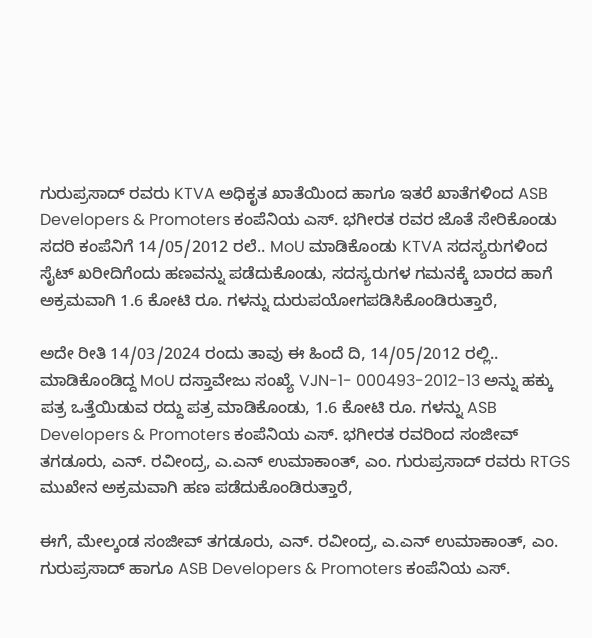ಗುರುಪ್ರಸಾದ್ ರವರು KTVA ಅಧಿಕೃತ ಖಾತೆಯಿಂದ ಹಾಗೂ ಇತರೆ ಖಾತೆಗಳಿಂದ ASB Developers & Promoters ಕಂಪೆನಿಯ ಎಸ್. ಭಗೀರತ ರವರ ಜೊತೆ ಸೇರಿಕೊಂಡು ಸದರಿ ಕಂಪೆನಿಗೆ 14/05/2012 ರಲೆ.. MoU ಮಾಡಿಕೊಂಡು KTVA ಸದಸ್ಯರುಗಳಿಂದ ಸೈಟ್ ಖರೀದಿಗೆಂದು ಹಣವನ್ನು ಪಡೆದುಕೊಂಡು, ಸದಸ್ಯರುಗಳ ಗಮನಕ್ಕೆ ಬಾರದ ಹಾಗೆ ಅಕ್ರಮವಾಗಿ 1.6 ಕೋಟಿ ರೂ. ಗಳನ್ನು ದುರುಪಯೋಗಪಡಿಸಿಕೊಂಡಿರುತ್ತಾರೆ,

ಅದೇ ರೀತಿ 14/03/2024 ರಂದು ತಾವು ಈ ಹಿಂದೆ ದಿ, 14/05/2012 ರಲ್ಲಿ.. ಮಾಡಿಕೊಂಡಿದ್ದ MoU ದಸ್ತಾವೇಜು ಸಂಖ್ಯೆ VJN-1- 000493-2012-13 ಅನ್ನು ಹಕ್ಕು ಪತ್ರ ಒತ್ತೆಯಿಡುವ ರದ್ದು ಪತ್ರ ಮಾಡಿಕೊಂಡು, 1.6 ಕೋಟಿ ರೂ. ಗಳನ್ನು ASB Developers & Promoters ಕಂಪೆನಿಯ ಎಸ್. ಭಗೀರತ ರವರಿಂದ ಸಂಜೀವ್ ತಗಡೂರು, ಎನ್. ರವೀಂದ್ರ, ಎ.ಎನ್ ಉಮಾಕಾಂತ್, ಎಂ. ಗುರುಪ್ರಸಾದ್ ರವರು RTGS ಮುಖೇನ ಅಕ್ರಮವಾಗಿ ಹಣ ಪಡೆದುಕೊಂಡಿರುತ್ತಾರೆ,

ಈಗೆ, ಮೇಲ್ಕಂಡ ಸಂಜೀವ್ ತಗಡೂರು, ಎನ್. ರವೀಂದ್ರ, ಎ.ಎನ್ ಉಮಾಕಾಂತ್, ಎಂ. ಗುರುಪ್ರಸಾದ್ ಹಾಗೂ ASB Developers & Promoters ಕಂಪೆನಿಯ ಎಸ್.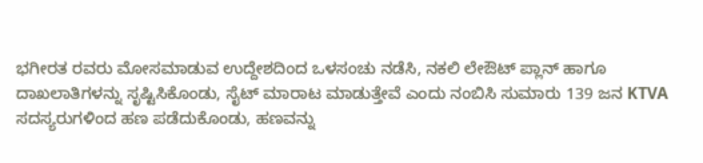ಭಗೀರತ ರವರು ಮೋಸಮಾಡುವ ಉದ್ದೇಶದಿಂದ ಒಳಸಂಚು ನಡೆಸಿ, ನಕಲಿ ಲೇಔಟ್ ಪ್ಲಾನ್ ಹಾಗೂ ದಾಖಲಾತಿಗಳನ್ನು ಸೃಷ್ಟಿಸಿಕೊಂಡು, ಸೈಟ್ ಮಾರಾಟ ಮಾಡುತ್ತೇವೆ ಎಂದು ನಂಬಿಸಿ ಸುಮಾರು 139 ಜನ KTVA ಸದಸ್ಯರುಗಳಿಂದ ಹಣ ಪಡೆದುಕೊಂಡು, ಹಣವನ್ನು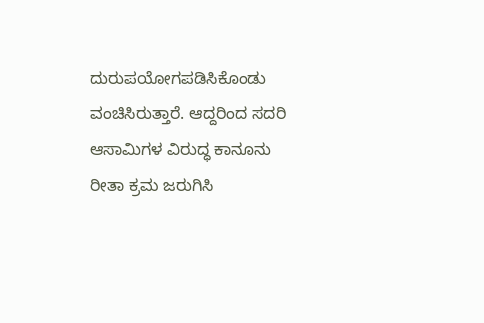ದುರುಪಯೋಗಪಡಿಸಿಕೊಂಡು ವಂಚಿಸಿರುತ್ತಾರೆ. ಆದ್ದರಿಂದ ಸದರಿ ಆಸಾಮಿಗಳ ವಿರುದ್ಧ ಕಾನೂನು ರೀತಾ ಕ್ರಮ ಜರುಗಿಸಿ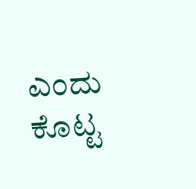ಎಂದು ಕೊಟ್ಟ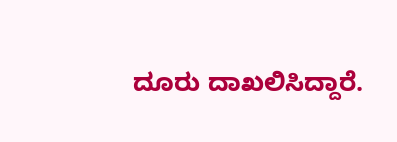ದೂರು ದಾಖಲಿಸಿದ್ದಾರೆ.